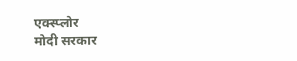एक्स्प्लोर
मोदी सरकार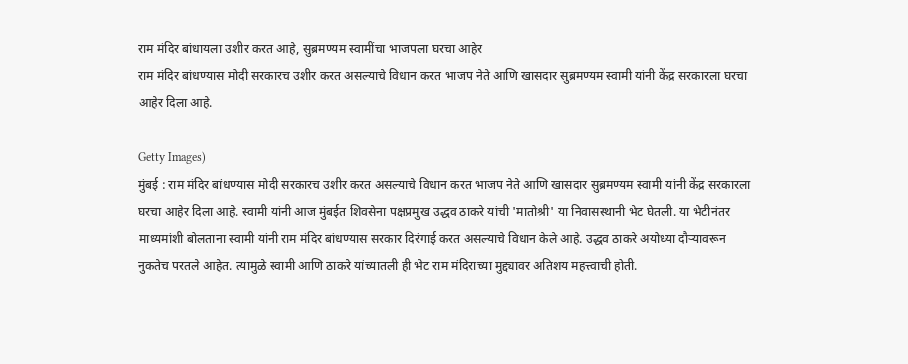राम मंदिर बांधायला उशीर करत आहे, सुब्रमण्यम स्वामींचा भाजपला घरचा आहेर
राम मंदिर बांधण्यास मोदी सरकारच उशीर करत असल्याचे विधान करत भाजप नेते आणि खासदार सुब्रमण्यम स्वामी यांनी केंद्र सरकारला घरचा आहेर दिला आहे.

Getty Images)
मुंबई : राम मंदिर बांधण्यास मोदी सरकारच उशीर करत असल्याचे विधान करत भाजप नेते आणि खासदार सुब्रमण्यम स्वामी यांनी केंद्र सरकारला घरचा आहेर दिला आहे. स्वामी यांनी आज मुंबईत शिवसेना पक्षप्रमुख उद्धव ठाकरे यांची 'मातोश्री' या निवासस्थानी भेट घेतली. या भेटीनंतर माध्यमांशी बोलताना स्वामी यांनी राम मंदिर बांधण्यास सरकार दिरंगाई करत असल्याचे विधान केले आहे. उद्धव ठाकरे अयोध्या दौऱ्यावरून नुकतेच परतले आहेत. त्यामुळे स्वामी आणि ठाकरे यांच्यातली ही भेट राम मंदिराच्या मुद्द्यावर अतिशय महत्त्वाची होती.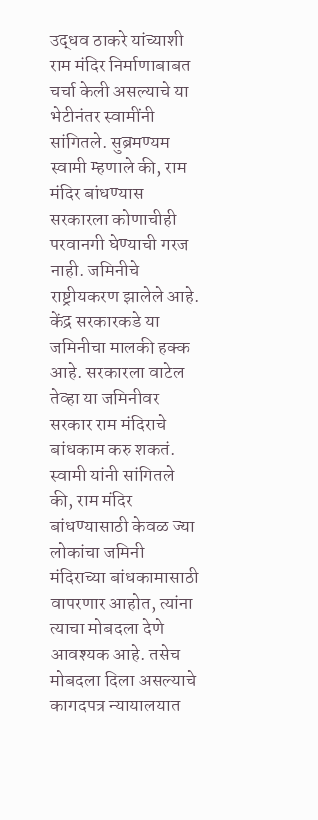उद्धव ठाकरे यांच्याशी राम मंदिर निर्माणाबाबत चर्चा केली असल्याचे या भेटीनंतर स्वामींनी सांगितले. सुब्रमण्यम स्वामी म्हणाले की, राम मंदिर बांधण्यास सरकारला कोणाचीही परवानगी घेण्याची गरज नाही. जमिनीचे राष्ट्रीयकरण झालेले आहे. केंद्र सरकारकडे या जमिनीचा मालकी हक्क आहे. सरकारला वाटेल तेव्हा या जमिनीवर सरकार राम मंदिराचे बांधकाम करु शकतं. स्वामी यांनी सांगितले की, राम मंदिर बांधण्यासाठी केवळ ज्या लोकांचा जमिनी मंदिराच्या बांधकामासाठी वापरणार आहोत, त्यांना त्याचा मोबदला देणे आवश्यक आहे. तसेच मोबदला दिला असल्याचे कागदपत्र न्यायालयात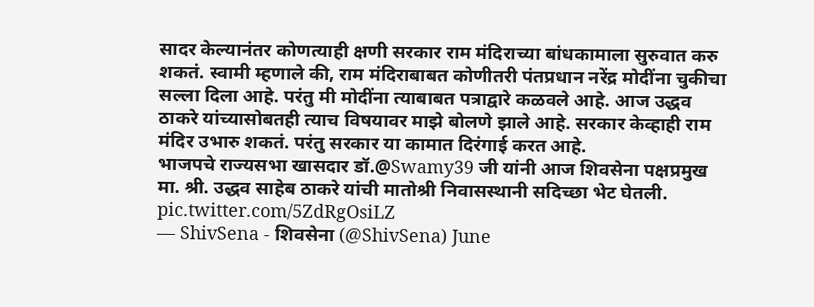सादर केल्यानंतर कोणत्याही क्षणी सरकार राम मंदिराच्या बांधकामाला सुरुवात करु शकतं. स्वामी म्हणाले की, राम मंदिराबाबत कोणीतरी पंतप्रधान नरेंद्र मोदींना चुकीचा सल्ला दिला आहे. परंतु मी मोदींना त्याबाबत पत्राद्वारे कळवले आहे. आज उद्धव ठाकरे यांच्यासोबतही त्याच विषयावर माझे बोलणे झाले आहे. सरकार केव्हाही राम मंदिर उभारु शकतं. परंतु सरकार या कामात दिरंगाई करत आहे.
भाजपचे राज्यसभा खासदार डॉ.@Swamy39 जी यांनी आज शिवसेना पक्षप्रमुख मा. श्री. उद्धव साहेब ठाकरे यांची मातोश्री निवासस्थानी सदिच्छा भेट घेतली. pic.twitter.com/5ZdRgOsiLZ
— ShivSena - शिवसेना (@ShivSena) June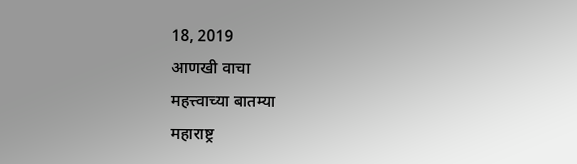18, 2019
आणखी वाचा
महत्त्वाच्या बातम्या
महाराष्ट्र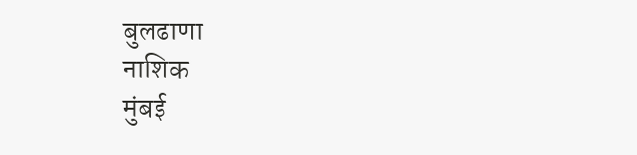बुलढाणा
नाशिक
मुंबई